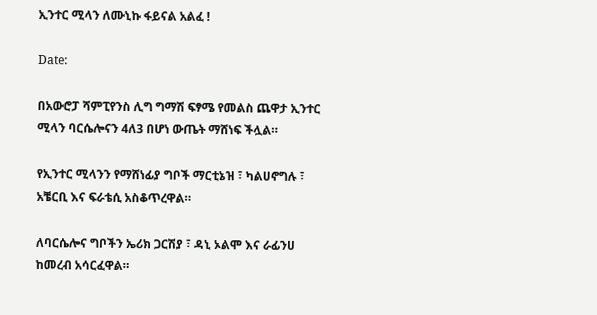ኢንተር ሚላን ለሙኒኩ ፋይናል አልፈ !

Date:

በአውሮፓ ሻምፒየንስ ሊግ ግማሽ ፍፃሜ የመልስ ጨዋታ ኢንተር ሚላን ባርሴሎናን 4ለ3 በሆነ ውጤት ማሸነፍ ችሏል።

የኢንተር ሚላንን የማሸነፊያ ግቦች ማርቲኔዝ ፣ ካልሀኖግሉ ፣ አቼርቢ እና ፍራቴሲ አስቆጥረዋል።

ለባርሴሎና ግቦችን ኤሪክ ጋርሽያ ፣ ዳኒ ኦልሞ እና ራፊንሀ ከመረብ አሳርፈዋል።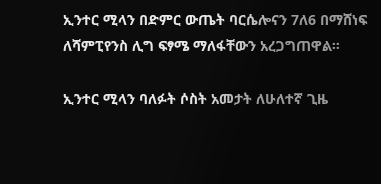ኢንተር ሚላን በድምር ውጤት ባርሴሎናን 7ለ6 በማሸነፍ ለሻምፒየንስ ሊግ ፍፃሜ ማለፋቸውን አረጋግጠዋል።

ኢንተር ሚላን ባለፉት ሶስት አመታት ለሁለተኛ ጊዜ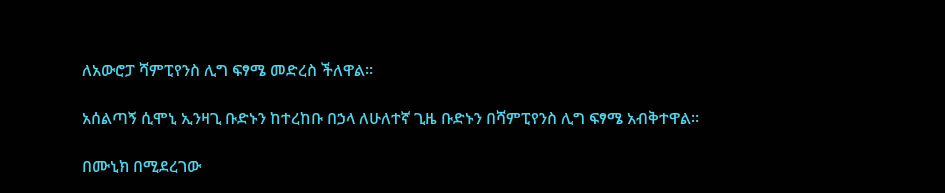ለአውሮፓ ሻምፒየንስ ሊግ ፍፃሜ መድረስ ችለዋል።

አሰልጣኝ ሲሞኒ ኢንዛጊ ቡድኑን ከተረከቡ በኃላ ለሁለተኛ ጊዜ ቡድኑን በሻምፒየንስ ሊግ ፍፃሜ አብቅተዋል።

በሙኒክ በሚደረገው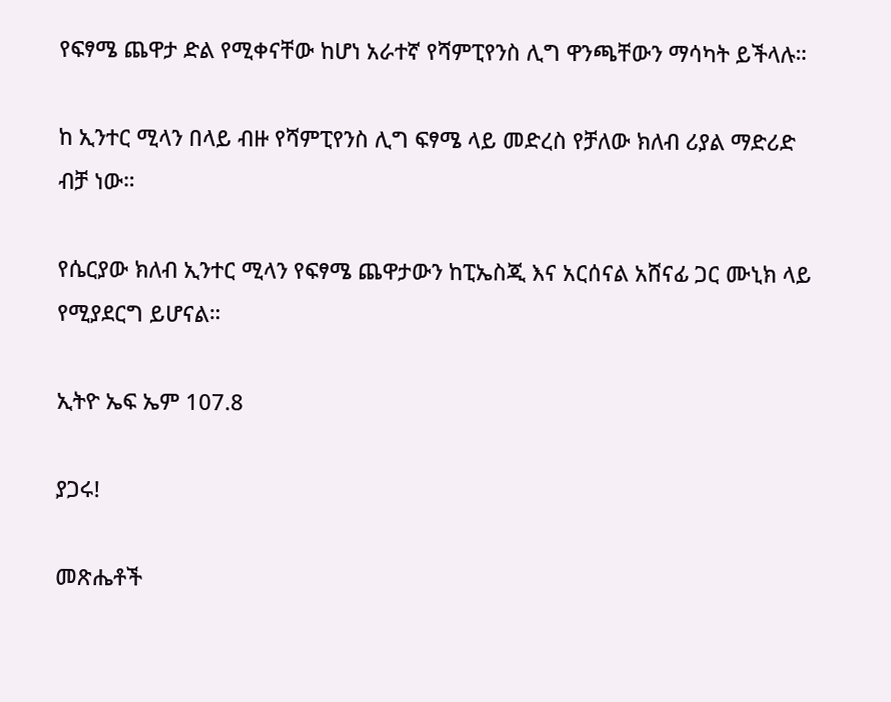የፍፃሜ ጨዋታ ድል የሚቀናቸው ከሆነ አራተኛ የሻምፒየንስ ሊግ ዋንጫቸውን ማሳካት ይችላሉ።

ከ ኢንተር ሚላን በላይ ብዙ የሻምፒየንስ ሊግ ፍፃሜ ላይ መድረስ የቻለው ክለብ ሪያል ማድሪድ ብቻ ነው።

የሴርያው ክለብ ኢንተር ሚላን የፍፃሜ ጨዋታውን ከፒኤስጂ እና አርሰናል አሸናፊ ጋር ሙኒክ ላይ የሚያደርግ ይሆናል።

ኢትዮ ኤፍ ኤም 107.8

ያጋሩ!

መጽሔቶች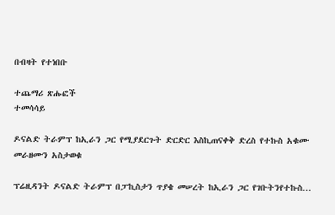በብዛት የተነበቡ

ተጨማሪ ጽሑፎች
ተመሳሳይ

ዶናልድ ትራምፕ ከኢራን ጋር የሚያደርጉት ድርድር እስኪጠናቀቅ ድረስ የተኩስ አቁሙ መራዘሙን አስታወቁ

ፕሬዚዳንት ዶናልድ ትራምፕ በፓኪስታን ጥያቄ መሠረት ከኢራን ጋር የገቡትንየተኩስ...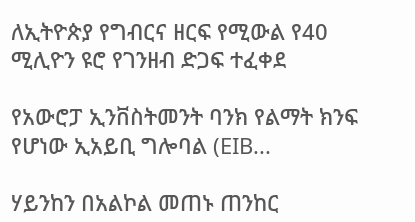ለኢትዮጵያ የግብርና ዘርፍ የሚውል የ40 ሚሊዮን ዩሮ የገንዘብ ድጋፍ ተፈቀደ

የአውሮፓ ኢንቨስትመንት ባንክ የልማት ክንፍ የሆነው ኢአይቢ ግሎባል (EIB...

ሃይንከን በአልኮል መጠኑ ጠንከር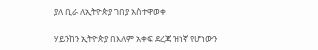ያለ ቢራ ለኢትዮጵያ ገበያ አስተዋወቀ

ሃይንከን ኢትዮጵያ በእለም አቀፍ ደረጃ ዝነኛ የሆነውን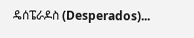ዴሰፔራዶስ (Desperados)...